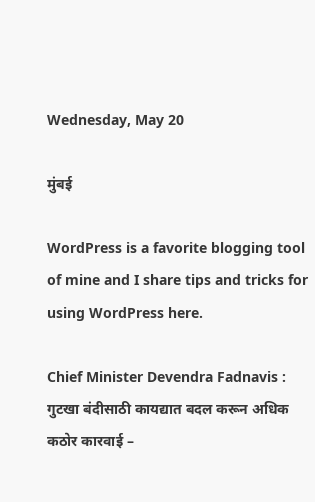Wednesday, May 20

मुंबई

WordPress is a favorite blogging tool of mine and I share tips and tricks for using WordPress here.

Chief Minister Devendra Fadnavis : गुटखा बंदीसाठी कायद्यात बदल करून अधिक कठोर कारवाई –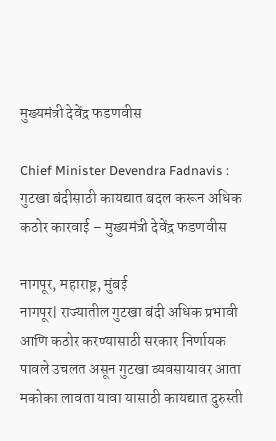मुख्यमंत्री देवेंद्र फडणवीस

Chief Minister Devendra Fadnavis : गुटखा बंदीसाठी कायद्यात बदल करून अधिक कठोर कारवाई – मुख्यमंत्री देवेंद्र फडणवीस

नागपूर, महाराष्ट्र, मुंबई
नागपूर| राज्यातील गुटखा बंदी अधिक प्रभावी आणि कठोर करण्यासाठी सरकार निर्णायक पावले उचलत असून गुटखा व्यवसायावर आता मकोका लावता यावा यासाठी कायद्यात दुरुस्ती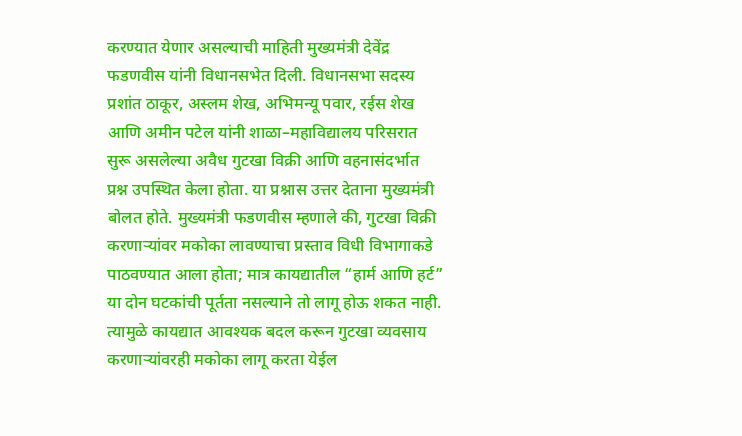करण्यात येणार असल्याची माहिती मुख्यमंत्री देवेंद्र फडणवीस यांनी विधानसभेत दिली. विधानसभा सदस्य प्रशांत ठाकूर, अस्लम शेख, अभिमन्यू पवार, रईस शेख आणि अमीन पटेल यांनी शाळा–महाविद्यालय परिसरात सुरू असलेल्या अवैध गुटखा विक्री आणि वहनासंदर्भात प्रश्न उपस्थित केला होता. या प्रश्नास उत्तर देताना मुख्यमंत्री बोलत होते. मुख्यमंत्री फडणवीस म्हणाले की, गुटखा विक्री करणाऱ्यांवर मकोका लावण्याचा प्रस्ताव विधी विभागाकडे पाठवण्यात आला होता; मात्र कायद्यातील “हार्म आणि हर्ट” या दोन घटकांची पूर्तता नसल्याने तो लागू होऊ शकत नाही. त्यामुळे कायद्यात आवश्यक बदल करून गुटखा व्यवसाय करणाऱ्यांवरही मकोका लागू करता येईल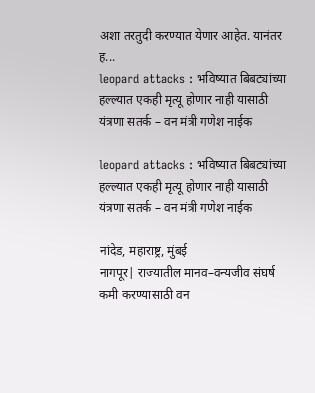अशा तरतुदी करण्यात येणार आहेत. यानंतर ह...
leopard attacks : भविष्यात बिबट्यांच्या हल्ल्यात एकही मृत्यू होणार नाही यासाठी यंत्रणा सतर्क – वन मंत्री गणेश नाईक

leopard attacks : भविष्यात बिबट्यांच्या हल्ल्यात एकही मृत्यू होणार नाही यासाठी यंत्रणा सतर्क – वन मंत्री गणेश नाईक

नांदेड, महाराष्ट्र, मुंबई
नागपूर| राज्यातील मानव–वन्यजीव संघर्ष कमी करण्यासाठी वन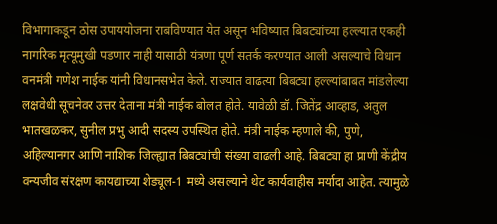विभागाकडून ठोस उपाययोजना राबविण्यात येत असून भविष्यात बिबट्यांच्या हल्ल्यात एकही नागरिक मृत्यूमुखी पडणार नाही यासाठी यंत्रणा पूर्ण सतर्क करण्यात आली असल्याचे विधान वनमंत्री गणेश नाईक यांनी विधानसभेत केले. राज्यात वाढत्या बिबट्या हल्ल्यांबाबत मांडलेल्या लक्षवेधी सूचनेवर उत्तर देताना मंत्री नाईक बोलत होते. यावेळी डॉ. जितेंद्र आव्हाड, अतुल भातखळकर, सुनील प्रभु आदी सदस्य उपस्थित होते. मंत्री नाईक म्हणाले की, पुणे, अहिल्यानगर आणि नाशिक जिल्ह्यात बिबट्यांची संख्या वाढली आहे. बिबट्या हा प्राणी केंद्रीय वन्यजीव संरक्षण कायद्याच्या शेड्यूल-1 मध्ये असल्याने थेट कार्यवाहीस मर्यादा आहेत. त्यामुळे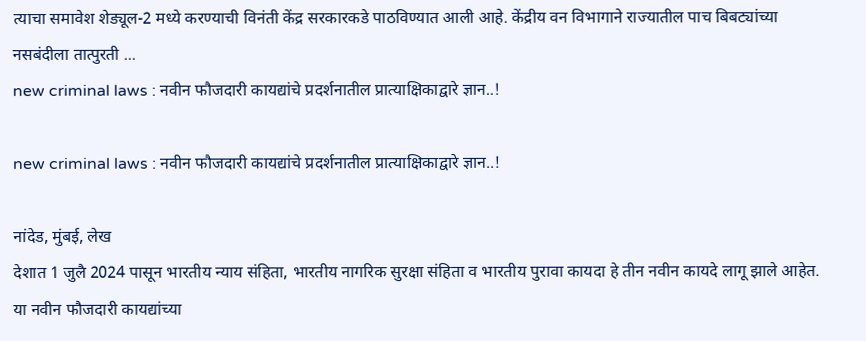त्याचा समावेश शेड्यूल-2 मध्ये करण्याची विनंती केंद्र सरकारकडे पाठविण्यात आली आहे. केंद्रीय वन विभागाने राज्यातील पाच बिबट्यांच्या नसबंदीला तात्पुरती ...
new criminal laws : नवीन फौजदारी कायद्यांचे प्रदर्शनातील प्रात्याक्षिकाद्वारे ज्ञान..!

new criminal laws : नवीन फौजदारी कायद्यांचे प्रदर्शनातील प्रात्याक्षिकाद्वारे ज्ञान..!

नांदेड, मुंबई, लेख
देशात 1 जुलै 2024 पासून भारतीय न्याय संहिता, भारतीय नागरिक सुरक्षा संहिता व भारतीय पुरावा कायदा हे तीन नवीन कायदे लागू झाले आहेत. या नवीन फौजदारी कायद्यांच्या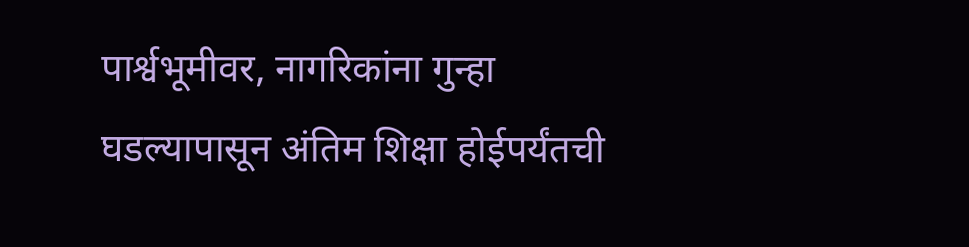पार्श्वभूमीवर, नागरिकांना गुन्हा घडल्यापासून अंतिम शिक्षा होईपर्यंतची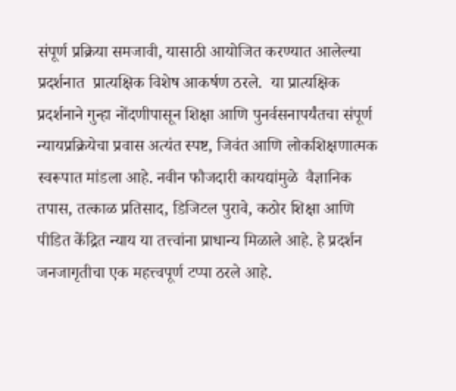संपूर्ण प्रक्रिया समजावी, यासाठी आयोजित करण्यात आलेल्या प्रदर्शनात  प्रात्यक्षिक विशेष आकर्षण ठरले.  या प्रात्यक्षिक प्रदर्शनाने गुन्हा नोंदणीपासून शिक्षा आणि पुनर्वसनापर्यंतचा संपूर्ण न्यायप्रक्रियेचा प्रवास अत्यंत स्पष्ट, जिवंत आणि लोकशिक्षणात्मक स्वरूपात मांडला आहे. नवीन फौजदारी कायद्यांमुळे  वैज्ञानिक तपास, तत्काळ प्रतिसाद, डिजिटल पुरावे, कठोर शिक्षा आणि पीडित केंद्रित न्याय या तत्त्वांना प्राधान्य मिळाले आहे. हे प्रदर्शन जनजागृतीचा एक महत्त्वपूर्ण टप्पा ठरले आहे.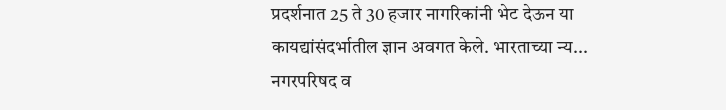प्रदर्शनात 25 ते 30 हजार नागरिकांनी भेट देऊन या कायद्यांसंदर्भातील ज्ञान अवगत केले. भारताच्या न्य...
नगरपरिषद व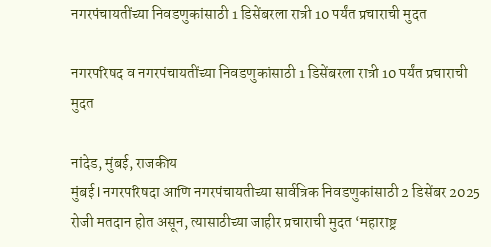नगरपंचायतींच्या निवडणुकांसाठी 1 डिसेंबरला रात्री 10 पर्यंत प्रचाराची मुदत

नगरपरिषद व नगरपंचायतींच्या निवडणुकांसाठी 1 डिसेंबरला रात्री 10 पर्यंत प्रचाराची मुदत

नांदेड, मुंबई, राजकीय
मुंबई l नगरपरिषदा आणि नगरपंचायतीच्या सार्वत्रिक निवडणुकांसाठी 2 डिसेंबर 2025 रोजी मतदान होत असून, त्यासाठीच्या जाहीर प्रचाराची मुदत ‘महाराष्ट्र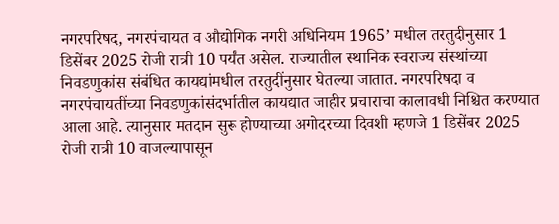नगरपरिषद, नगरपंचायत व औद्योगिक नगरी अधिनियम 1965’ मधील तरतुदीनुसार 1 डिसेंबर 2025 रोजी रात्री 10 पर्यंत असेल. राज्यातील स्थानिक स्वराज्य संस्थांच्या निवडणुकांस संबंधित कायद्यांमधील तरतुदींनुसार घेतल्या जातात. नगरपरिषदा व नगरपंचायतींच्या निवडणुकांसंदर्भातील कायद्यात जाहीर प्रचाराचा कालावधी निश्चित करण्यात आला आहे. त्यानुसार मतदान सुरू होण्याच्या अगोदरच्या दिवशी म्हणजे 1 डिसेंबर 2025 रोजी रात्री 10 वाजल्यापासून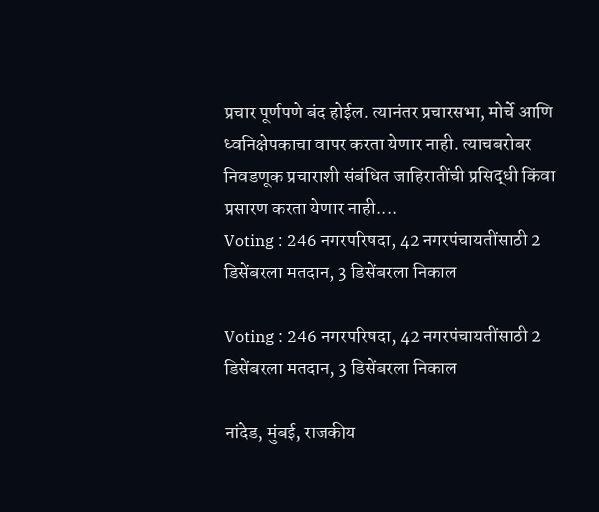प्रचार पूर्णपणे बंद होईल. त्यानंतर प्रचारसभा, मोर्चे आणि ध्वनिक्षेपकाचा वापर करता येणार नाही. त्याचबरोबर निवडणूक प्रचाराशी संबंधित जाहिरातींची प्रसिद्धी किंवा प्रसारण करता येणार नाही....
Voting : 246 नगरपरिषदा, 42 नगरपंचायतींसाठी 2 डिसेंबरला मतदान, 3 डिसेंबरला निकाल

Voting : 246 नगरपरिषदा, 42 नगरपंचायतींसाठी 2 डिसेंबरला मतदान, 3 डिसेंबरला निकाल

नांदेड, मुंबई, राजकीय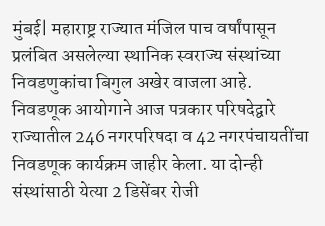मुंबई| महाराष्ट्र राज्यात मंजिल पाच वर्षांपासून प्रलंबित असलेल्या स्थानिक स्वराज्य संस्थांच्या निवडणुकांचा बिगुल अखेर वाजला आहे. निवडणूक आयोगाने आज पत्रकार परिषदेद्वारे राज्यातील 246 नगरपरिषदा व 42 नगरपंचायतींचा निवडणूक कार्यक्रम जाहीर केला. या दोन्ही संस्थांसाठी येत्या 2 डिसेंबर रोजी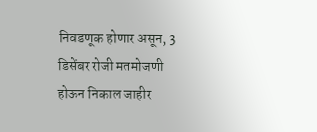निवडणूक होणार असून, 3 डिसेंबर रोजी मतमोजणी होऊन निकाल जाहीर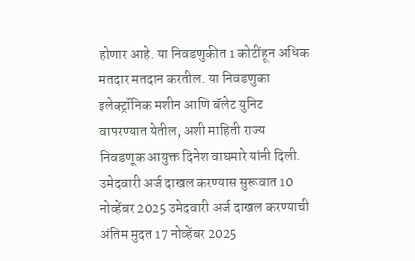होणार आहे. या निवडणुकीत 1 कोटींहून अधिक मतदार मतदान करतील. या निवडणुका इलेक्ट्रॉनिक मशीन आणि बॅलेट युनिट वापरण्यात येतील, अशी माहिती राज्य निवडणूक आयुक्त दिनेश वाघमारे यांनी दिली. उमेदवारी अर्ज दाखल करण्यास सुरूवात 10 नोव्हेंबर 2025 उमेदवारी अर्ज दाखल करण्याची अंतिम मुदत 17 नोव्हेंबर 2025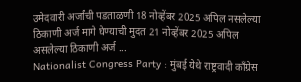उमेदवारी अर्जांची पडताळणी 18 नोव्हेंबर 2025 अपिल नसलेल्या ठिकाणी अर्ज मागे घेण्याची मुदत 21 नोव्हेंबर 2025 अपिल असलेल्या ठिकाणी अर्ज ...
Nationalist Congress Party : मुंबई येथे राष्ट्रवादी काँग्रेस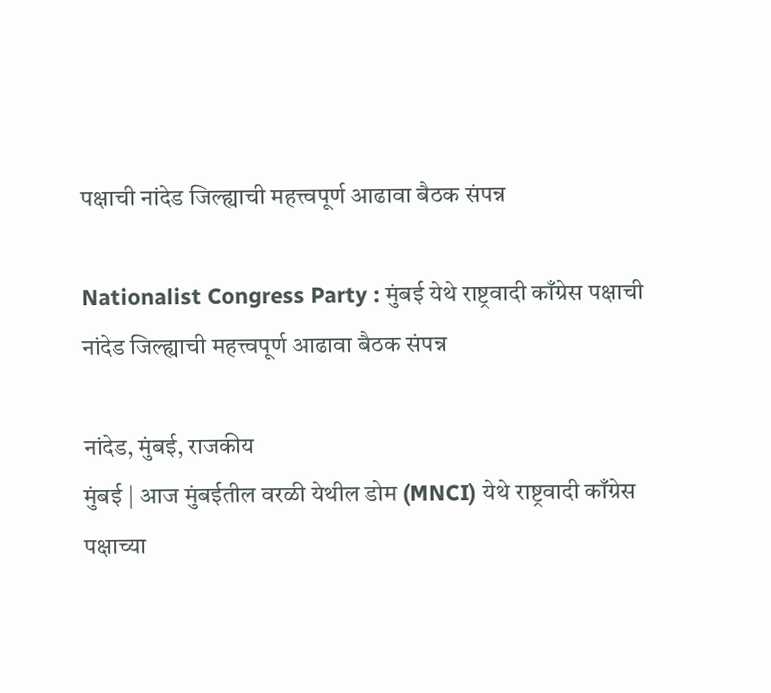पक्षाची नांदेड जिल्ह्याची महत्त्वपूर्ण आढावा बैठक संपन्न

Nationalist Congress Party : मुंबई येथे राष्ट्रवादी काँग्रेस पक्षाची नांदेड जिल्ह्याची महत्त्वपूर्ण आढावा बैठक संपन्न

नांदेड, मुंबई, राजकीय
मुंबई | आज मुंबईतील वरळी येथील डोम (MNCI) येथे राष्ट्रवादी काँग्रेस पक्षाच्या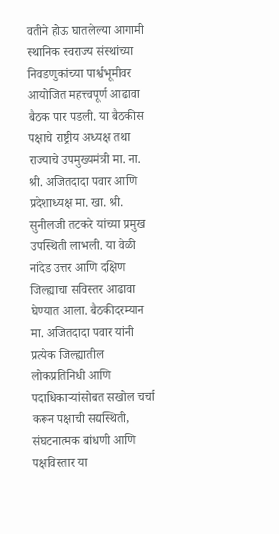वतीने होऊ घातलेल्या आगामी स्थानिक स्वराज्य संस्थांच्या निवडणुकांच्या पार्श्वभूमीवर आयोजित महत्त्वपूर्ण आढावा बैठक पार पडली. या बैठकीस पक्षाचे राष्ट्रीय अध्यक्ष तथा राज्याचे उपमुख्यमंत्री मा. ना. श्री. अजितदादा पवार आणि प्रदेशाध्यक्ष मा. खा. श्री. सुनीलजी तटकरे यांच्या प्रमुख उपस्थिती लाभली. या वेळी नांदेड उत्तर आणि दक्षिण जिल्ह्याचा सविस्तर आढावा घेण्यात आला. बैठकीदरम्यान मा. अजितदादा पवार यांनी प्रत्येक जिल्ह्यातील लोकप्रतिनिधी आणि पदाधिकाऱ्यांसोबत सखोल चर्चा करून पक्षाची सद्यस्थिती, संघटनात्मक बांधणी आणि पक्षविस्तार या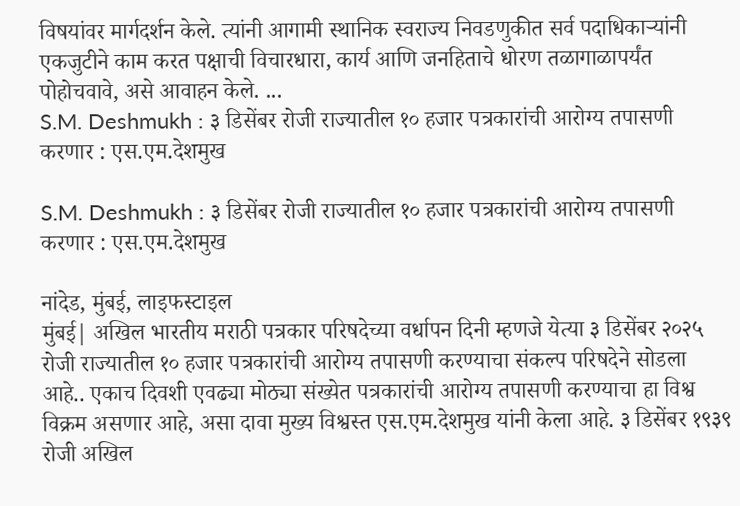विषयांवर मार्गदर्शन केले. त्यांनी आगामी स्थानिक स्वराज्य निवडणुकीत सर्व पदाधिकाऱ्यांनी एकजुटीने काम करत पक्षाची विचारधारा, कार्य आणि जनहिताचे धोरण तळागाळापर्यंत पोहोचवावे, असे आवाहन केले. ...
S.M. Deshmukh : ३ डिसेंबर रोजी राज्यातील १० हजार पत्रकारांची आरोग्य तपासणी करणार : एस.एम.देशमुख

S.M. Deshmukh : ३ डिसेंबर रोजी राज्यातील १० हजार पत्रकारांची आरोग्य तपासणी करणार : एस.एम.देशमुख

नांदेड, मुंबई, लाइफस्टाइल
मुंबई| अखिल भारतीय मराठी पत्रकार परिषदेच्या वर्धापन दिनी म्हणजे येत्या ३ डिसेंबर २०२५ रोजी राज्यातील १० हजार पत्रकारांची आरोग्य तपासणी करण्याचा संकल्प परिषदेने सोडला आहे.. एकाच दिवशी एवढ्या मोठ्या संख्येत पत्रकारांची आरोग्य तपासणी करण्याचा हा विश्व विक्रम असणार आहे, असा दावा मुख्य विश्वस्त एस.एम.देशमुख यांनी केला आहे. ३ डिसेंबर १९३९ रोजी अखिल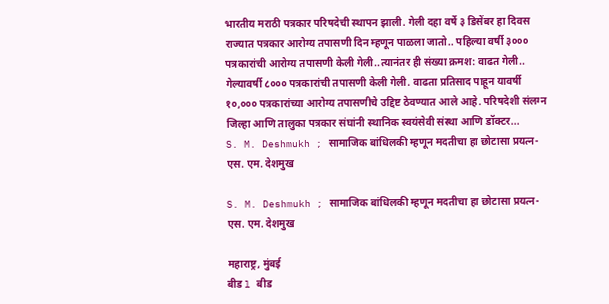भारतीय मराठी पत्रकार परिषदेची स्थापन झाली. गेली दहा वर्षे ३ डिसेंबर हा दिवस राज्यात पत्रकार आरोग्य तपासणी दिन म्हणून पाळला जातो.. पहिल्या वर्षी ३००० पत्रकारांची आरोग्य तपासणी केली गेली..त्यानंतर ही संख्या क्रमश: वाढत गेली.. गेल्यावर्षी ८००० पत्रकारांची तपासणी केली गेली. वाढता प्रतिसाद पाहून यावर्षी १०,००० पत्रकारांच्या आरोग्य तपासणीचे उद्दिष्ट ठेवण्यात आले आहे. परिषदेशी संलग्न जिल्हा आणि तालुका पत्रकार संघांनी स्थानिक स्वयंसेवी संस्था आणि डॉक्टर...
S. M. Deshmukh ; सामाजिक बांधिलकी म्हणून मदतीचा हा छोटासा प्रयत्न- एस. एम. देशमुख

S. M. Deshmukh ; सामाजिक बांधिलकी म्हणून मदतीचा हा छोटासा प्रयत्न- एस. एम. देशमुख

महाराष्ट्र, मुंबई
बीड l बीड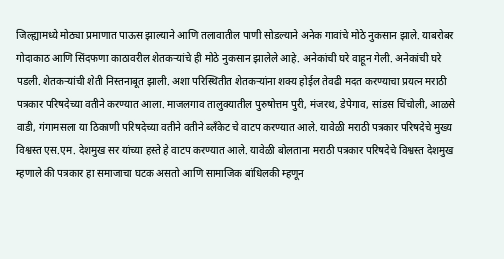जिल्ह्यामध्ये मोठ्या प्रमाणात पाऊस झाल्याने आणि तलावातील पाणी सोडल्याने अनेक गावांचे मोठे नुकसान झाले. याबरोबर गोदाकाठ आणि सिंदफणा काठावरील शेतकऱ्यांचे ही मोठे नुकसान झालेले आहे. अनेकांची घरे वाहून गेली. अनेकांची घरे पडली. शेतकऱ्यांची शेती निस्तनाबूत झाली. अशा परिस्थितीत शेतकऱ्यांना शक्य होईल तेवढी मदत करण्याचा प्रयत्न मराठी पत्रकार परिषदेच्या वतीने करण्यात आला. माजलगाव तालुक्यातील पुरुषोत्तम पुरी, मंजरथ, डेपेगाव, सांडस चिंचोली, आळसे वाडी, गंगामसला या ठिकाणी परिषदेच्या वतीने वतीने ब्लॅंकेट चे वाटप करण्यात आले. यावेळी मराठी पत्रकार परिषदेचे मुख्य विश्वस्त एस.एम. देशमुख सर यांच्या हस्ते हे वाटप करण्यात आले. यावेळी बोलताना मराठी पत्रकार परिषदेचे विश्वस्त देशमुख म्हणाले की पत्रकार हा समाजाचा घटक असतो आणि सामाजिक बांधिलकी म्हणून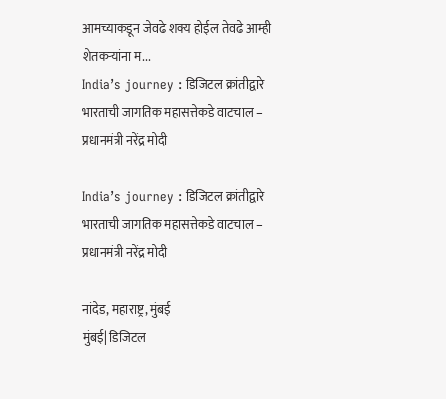आमच्याकडून जेवढे शक्य होईल तेवढे आम्ही शेतकऱ्यांना म...
India’s journey : डिजिटल क्रांतीद्वारे भारताची जागतिक महासत्तेकडे वाटचाल – प्रधानमंत्री नरेंद्र मोदी

India’s journey : डिजिटल क्रांतीद्वारे भारताची जागतिक महासत्तेकडे वाटचाल – प्रधानमंत्री नरेंद्र मोदी

नांदेड, महाराष्ट्र, मुंबई
मुंबई| डिजिटल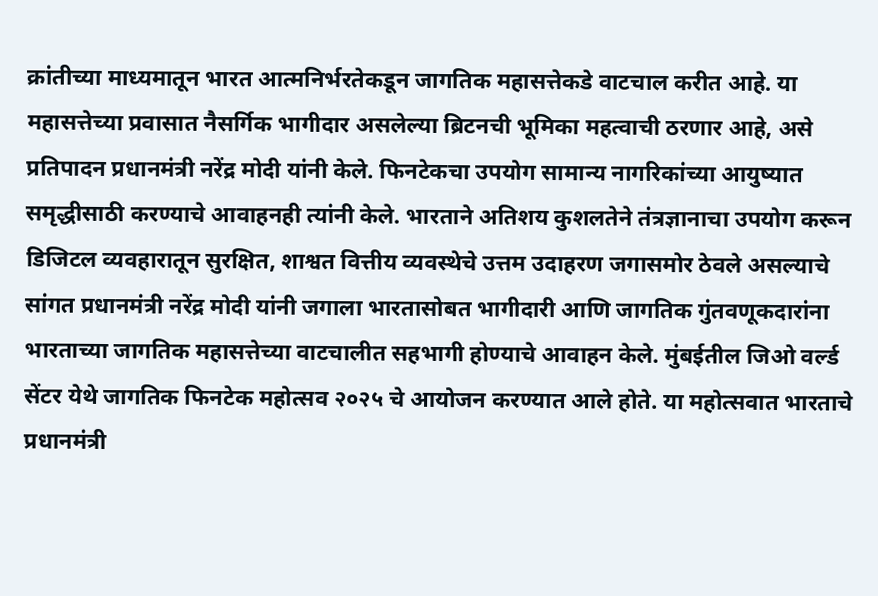क्रांतीच्या माध्यमातून भारत आत्मनिर्भरतेकडून जागतिक महासत्तेकडे वाटचाल करीत आहे. या महासत्तेच्या प्रवासात नैसर्गिक भागीदार असलेल्या ब्रिटनची भूमिका महत्वाची ठरणार आहे, असे प्रतिपादन प्रधानमंत्री नरेंद्र मोदी यांनी केले. फिनटेकचा उपयोग सामान्य नागरिकांच्या आयुष्यात समृद्धीसाठी करण्याचे आवाहनही त्यांनी केले. भारताने अतिशय कुशलतेने तंत्रज्ञानाचा उपयोग करून डिजिटल व्यवहारातून सुरक्षित, शाश्वत वित्तीय व्यवस्थेचे उत्तम उदाहरण जगासमोर ठेवले असल्याचे सांगत प्रधानमंत्री नरेंद्र मोदी यांनी जगाला भारतासोबत भागीदारी आणि जागतिक गुंतवणूकदारांना भारताच्या जागतिक महासत्तेच्या वाटचालीत सहभागी होण्याचे आवाहन केले. मुंबईतील जिओ वर्ल्ड सेंटर येथे जागतिक फिनटेक महोत्सव २०२५ चे आयोजन करण्यात आले होते. या महोत्सवात भारताचे प्रधानमंत्री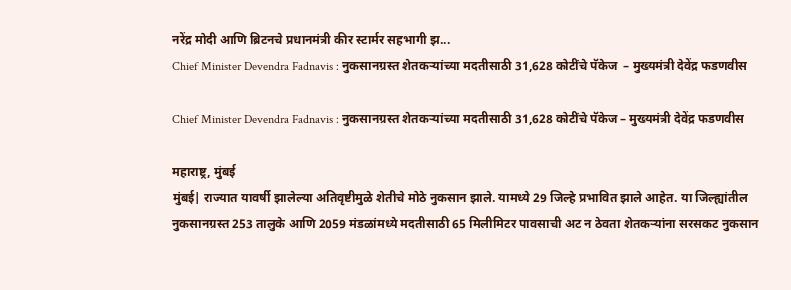नरेंद्र मोदी आणि ब्रिटनचे प्रधानमंत्री कीर स्टार्मर सहभागी झ...
Chief Minister Devendra Fadnavis : नुकसानग्रस्त शेतकऱ्यांच्या मदतीसाठी 31,628 कोटींचे पॅकेज  – मुख्यमंत्री देवेंद्र फडणवीस

Chief Minister Devendra Fadnavis : नुकसानग्रस्त शेतकऱ्यांच्या मदतीसाठी 31,628 कोटींचे पॅकेज – मुख्यमंत्री देवेंद्र फडणवीस

महाराष्ट्र, मुंबई
मुंबई| राज्यात यावर्षी झालेल्या अतिवृष्टीमुळे शेतीचे मोठे नुकसान झाले. यामध्ये 29 जिल्हे प्रभावित झाले आहेत. या जिल्ह्यांतील नुकसानग्रस्त 253 तालुके आणि 2059 मंडळांमध्ये मदतीसाठी 65 मिलीमिटर पावसाची अट न ठेवता शेतकऱ्यांना सरसकट नुकसान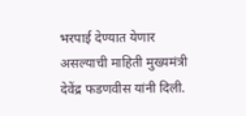भरपाई देण्यात येणार असल्याची माहिती मुख्यमंत्री देवेंद्र फडणवीस यांनी दिली.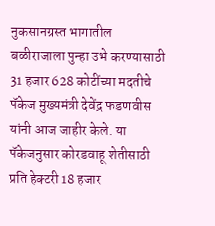नुकसानग्रस्त भागातील बळीराजाला पुन्हा उभे करण्यासाठी 31 हजार 628 कोटींच्या मदतीचे पॅकेज मुख्यमंत्री देवेंद्र फडणवीस यांनी आज जाहीर केले. या पॅकेजनुसार कोरडवाहू शेतीसाठी प्रति हेक्टरी 18 हजार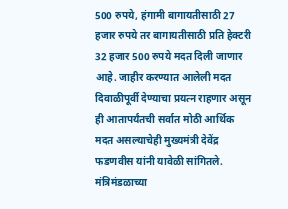500 रुपये, हंगामी बागायतीसाठी 27 हजार रुपये तर बागायतीसाठी प्रति हेक्टरी 32 हजार 500 रुपये मदत दिली जाणार आहे. जाहीर करण्यात आलेली मदत दिवाळीपूर्वी देण्याचा प्रयत्न राहणार असून ही आतापर्यंतची सर्वात मोठी आर्थिक मदत असल्याचेही मुख्यमंत्री देवेंद्र फडणवीस यांनी यावेळी सांगितले. मंत्रिमंडळाच्या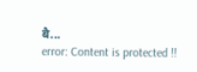बै...
error: Content is protected !!